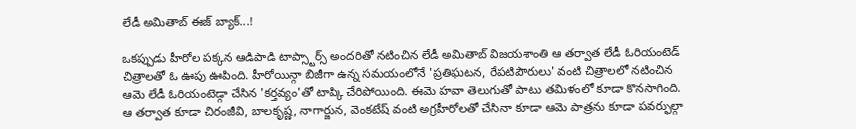లేడీ అమితాబ్ ఈజ్ బ్యాక్...!

ఒకప్పుడు హీరోల పక్కన ఆడిపాడి టాప్స్టార్స్ అందరితో నటించిన లేడీ అమితాబ్ విజయశాంతి ఆ తర్వాత లేడీ ఓరియంటెడ్ చిత్రాలతో ఓ ఊపు ఊపింది. హీరోయిన్గా బిజీగా ఉన్న సమయంలోనే 'ప్రతిఘటన, రేపటిపౌరులు' వంటి చిత్రాలలో నటించిన ఆమె లేడీ ఓరియంటెడ్గా చేసిన 'కర్తవ్యం'తో టాప్కి చేరిపోయింది. ఈమె హవా తెలుగుతో పాటు తమిళంలో కూడా కొనసాగింది.
ఆ తర్వాత కూడా చిరంజీవి, బాలకృష్ణ, నాగార్జున, వెంకటేష్ వంటి అగ్రహీరోలతో చేసినా కూడా ఆమె పాత్రను కూడా పవర్ఫుల్గా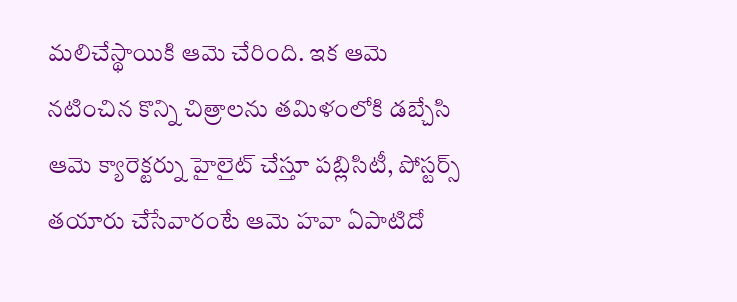మలిచేస్థాయికి ఆమె చేరింది. ఇక ఆమె నటించిన కొన్ని చిత్రాలను తమిళంలోకి డబ్చేసి ఆమె క్యారెక్టర్ను హైలైట్ చేస్తూ పబ్లిసిటీ, పోస్టర్స్ తయారు చేసేవారంటే ఆమె హవా ఏపాటిదో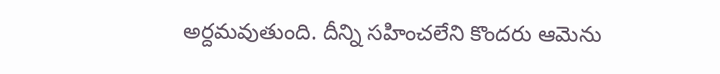అర్దమవుతుంది. దీన్ని సహించలేని కొందరు ఆమెను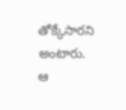తోక్కేసారని అంటారు.
ఆ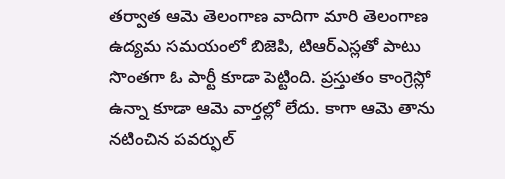తర్వాత ఆమె తెలంగాణ వాదిగా మారి తెలంగాణ ఉద్యమ సమయంలో బిజెపి, టిఆర్ఎస్లతో పాటు సొంతగా ఓ పార్టీ కూడా పెట్టింది. ప్రస్తుతం కాంగ్రెస్లో ఉన్నా కూడా ఆమె వార్తల్లో లేదు. కాగా ఆమె తాను నటించిన పవర్ఫుల్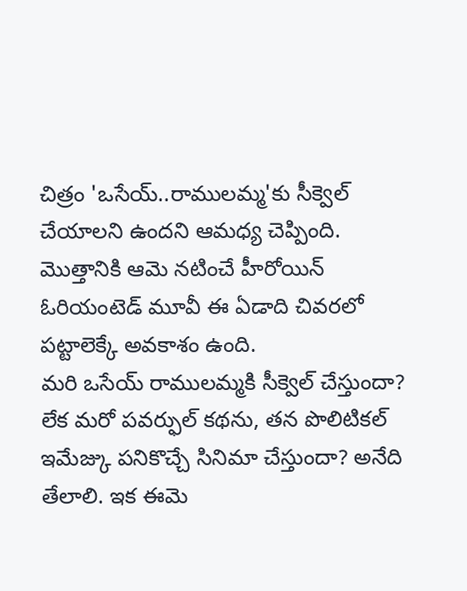చిత్రం 'ఒసేయ్..రాములమ్మ'కు సీక్వెల్ చేయాలని ఉందని ఆమధ్య చెప్పింది. మొత్తానికి ఆమె నటించే హీరోయిన్ ఓరియంటెడ్ మూవీ ఈ ఏడాది చివరలో పట్టాలెక్కే అవకాశం ఉంది.
మరి ఒసేయ్ రాములమ్మకి సీక్వెల్ చేస్తుందా? లేక మరో పవర్ఫుల్ కథను, తన పొలిటికల్ ఇమేజ్కు పనికొచ్చే సినిమా చేస్తుందా? అనేది తేలాలి. ఇక ఈమె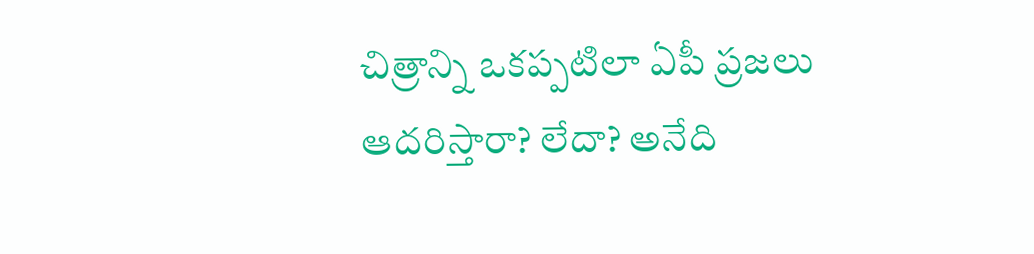చిత్రాన్ని ఒకప్పటిలా ఏపీ ప్రజలు ఆదరిస్తారా? లేదా? అనేది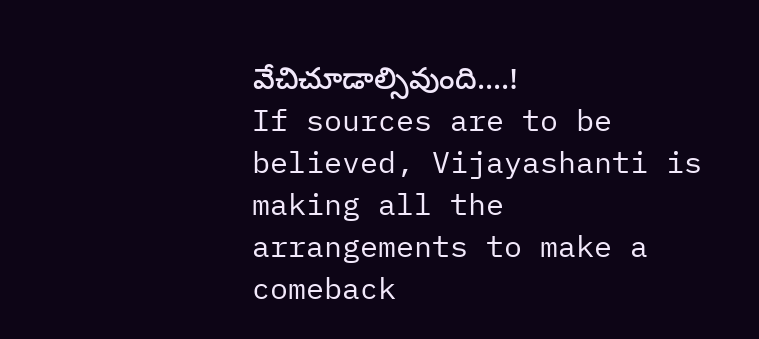వేచిచూడాల్సివుంది....!
If sources are to be believed, Vijayashanti is making all the arrangements to make a comeback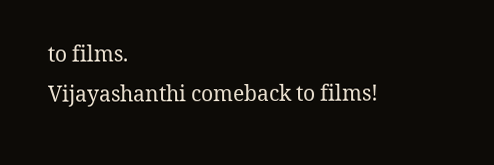to films.
Vijayashanthi comeback to films!